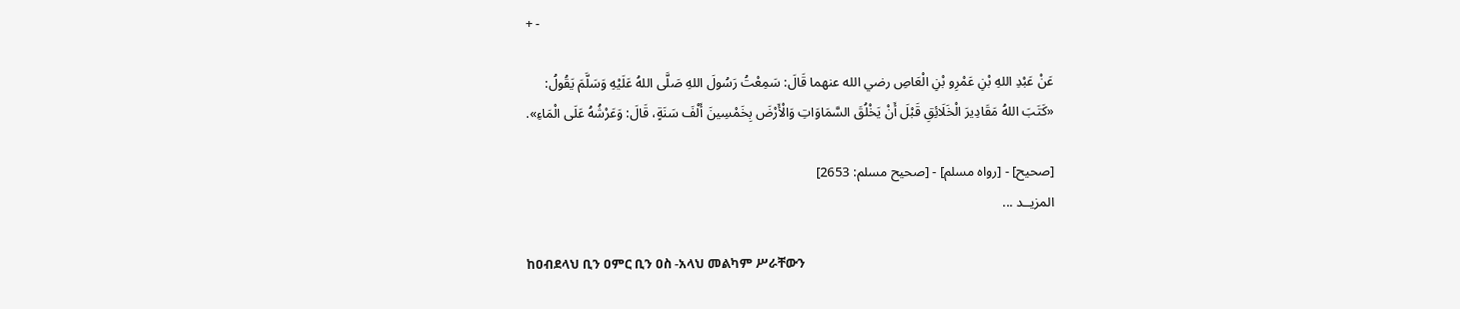+ -

عَنْ عَبْدِ اللهِ بْنِ عَمْرِو بْنِ الْعَاصِ رضي الله عنهما قَالَ: سَمِعْتُ رَسُولَ اللهِ صَلَّى اللهُ عَلَيْهِ وَسَلَّمَ يَقُولُ:
«كَتَبَ اللهُ مَقَادِيرَ الْخَلَائِقِ قَبْلَ أَنْ يَخْلُقَ السَّمَاوَاتِ وَالْأَرْضَ بِخَمْسِينَ أَلْفَ سَنَةٍ، قَالَ: وَعَرْشُهُ عَلَى الْمَاءِ».

[صحيح] - [رواه مسلم] - [صحيح مسلم: 2653]
المزيــد ...

ከዐብደላህ ቢን ዐምር ቢን ዐስ -አላህ መልካም ሥራቸውን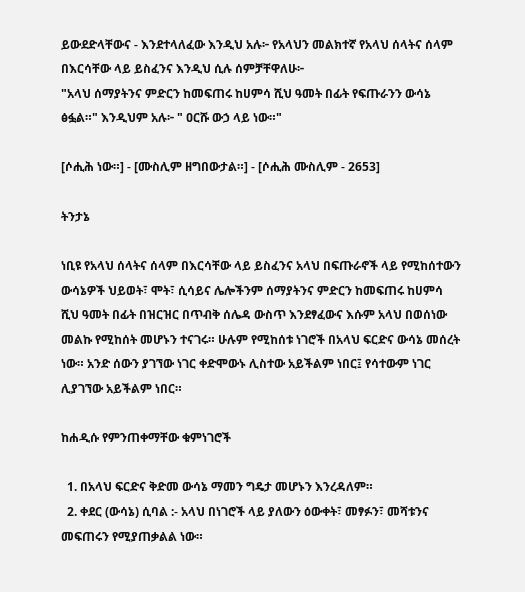ይውደድላቸውና - እንደተላለፈው እንዲህ አሉ፦ የአላህን መልክተኛ የአላህ ሰላትና ሰላም በእርሳቸው ላይ ይስፈንና እንዲህ ሲሉ ሰምቻቸዋለሁ፦
"አላህ ሰማያትንና ምድርን ከመፍጠሩ ከሀምሳ ሺህ ዓመት በፊት የፍጡራንን ውሳኔ ፅፏል።" እንዲህም አሉ፦ " ዐርሹ ውኃ ላይ ነው።"

[ሶሒሕ ነው።] - [ሙስሊም ዘግበውታል።] - [ሶሒሕ ሙስሊም - 2653]

ትንታኔ

ነቢዩ የአላህ ሰላትና ሰላም በእርሳቸው ላይ ይስፈንና አላህ በፍጡራኖች ላይ የሚከሰተውን ውሳኔዎች ህይወት፣ ሞት፣ ሲሳይና ሌሎችንም ሰማያትንና ምድርን ከመፍጠሩ ከሀምሳ ሺህ ዓመት በፊት በዝርዝር በጥብቅ ሰሌዳ ውስጥ እንደፃፈውና እሱም አላህ በወሰነው መልኩ የሚከሰት መሆኑን ተናገሩ። ሁሉም የሚከሰቱ ነገሮች በአላህ ፍርድና ውሳኔ መሰረት ነው። አንድ ሰውን ያገኘው ነገር ቀድሞውኑ ሊስተው አይችልም ነበር፤ የሳተውም ነገር ሊያገኘው አይችልም ነበር።

ከሐዲሱ የምንጠቀማቸው ቁምነገሮች

  1. በአላህ ፍርድና ቅድመ ውሳኔ ማመን ግዴታ መሆኑን እንረዳለም።
  2. ቀደር (ውሳኔ) ሲባል :- አላህ በነገሮች ላይ ያለውን ዕውቀት፣ መፃፉን፣ መሻቱንና መፍጠሩን የሚያጠቃልል ነው።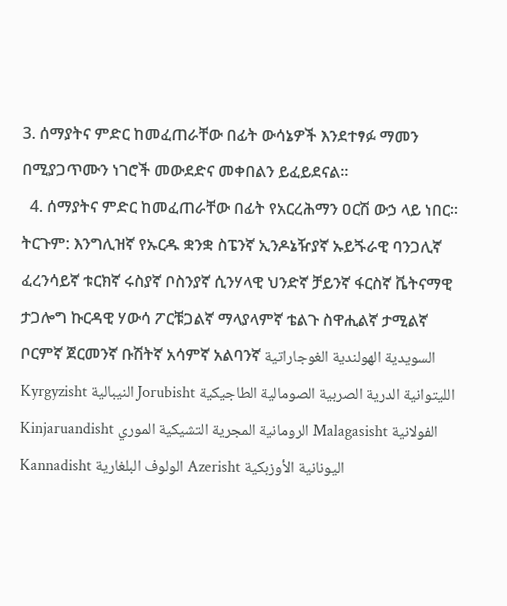3. ሰማያትና ምድር ከመፈጠራቸው በፊት ውሳኔዎች እንደተፃፉ ማመን በሚያጋጥሙን ነገሮች መውደድና መቀበልን ይፈይደናል።
  4. ሰማያትና ምድር ከመፈጠራቸው በፊት የአርረሕማን ዐርሽ ውኃ ላይ ነበር።
ትርጉም: እንግሊዝኛ የኡርዱ ቋንቋ ስፔንኛ ኢንዶኔዥያኛ ኡይጙራዊ ባንጋሊኛ ፈረንሳይኛ ቱርክኛ ሩስያኛ ቦስንያኛ ሲንሃላዊ ህንድኛ ቻይንኛ ፋርስኛ ቬትናማዊ ታጋሎግ ኩርዳዊ ሃውሳ ፖርቹጋልኛ ማላያላምኛ ቴልጉ ስዋሒልኛ ታሚልኛ ቦርምኛ ጀርመንኛ ቡሽትኛ አሳምኛ አልባንኛ السويدية الهولندية الغوجاراتية Kyrgyzisht النيبالية Jorubisht الليتوانية الدرية الصربية الصومالية الطاجيكية Kinjaruandisht الرومانية المجرية التشيكية الموري Malagasisht الفولانية Kannadisht الولوف البلغارية Azerisht اليونانية الأوزبكية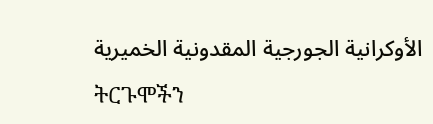الأوكرانية الجورجية المقدونية الخميرية
ትርጉሞችን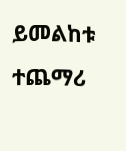ይመልከቱ
ተጨማሪ